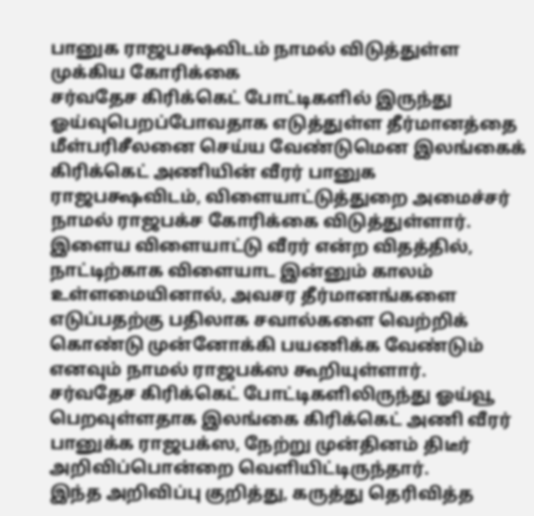பானுக ராஜபக்ஷவிடம் நாமல் விடுத்துள்ள முக்கிய கோரிக்கை
சர்வதேச கிரிக்கெட் போட்டிகளில் இருந்து ஓய்வுபெறப்போவதாக எடுத்துள்ள தீர்மானத்தை மீள்பரிசீலனை செய்ய வேண்டுமென இலங்கைக் கிரிக்கெட் அணியின் வீரர் பானுக ராஜபக்ஷவிடம், விளையாட்டுத்துறை அமைச்சர் நாமல் ராஜபக்ச கோரிக்கை விடுத்துள்ளார்.
இளைய விளையாட்டு வீரர் என்ற விதத்தில், நாட்டிற்காக விளையாட இன்னும் காலம் உள்ளமையினால், அவசர தீர்மானங்களை எடுப்பதற்கு பதிலாக சவால்களை வெற்றிக் கொண்டு முன்னோக்கி பயணிக்க வேண்டும் எனவும் நாமல் ராஜபக்ஸ கூறியுள்ளார்.
சர்வதேச கிரிக்கெட் போட்டிகளிலிருந்து ஓய்வூ பெறவுள்ளதாக இலங்கை கிரிக்கெட் அணி வீரர் பானுக்க ராஜபக்ஸ, நேற்று முன்தினம் திடீர் அறிவிப்பொன்றை வெளியிட்டிருந்தார்.
இந்த அறிவிப்பு குறித்து, கருத்து தெரிவித்த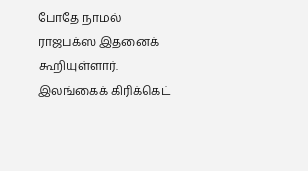போதே நாமல் ராஜபக்ஸ இதனைக் கூறியுள்ளார்.
இலங்கைக் கிரிக்கெட்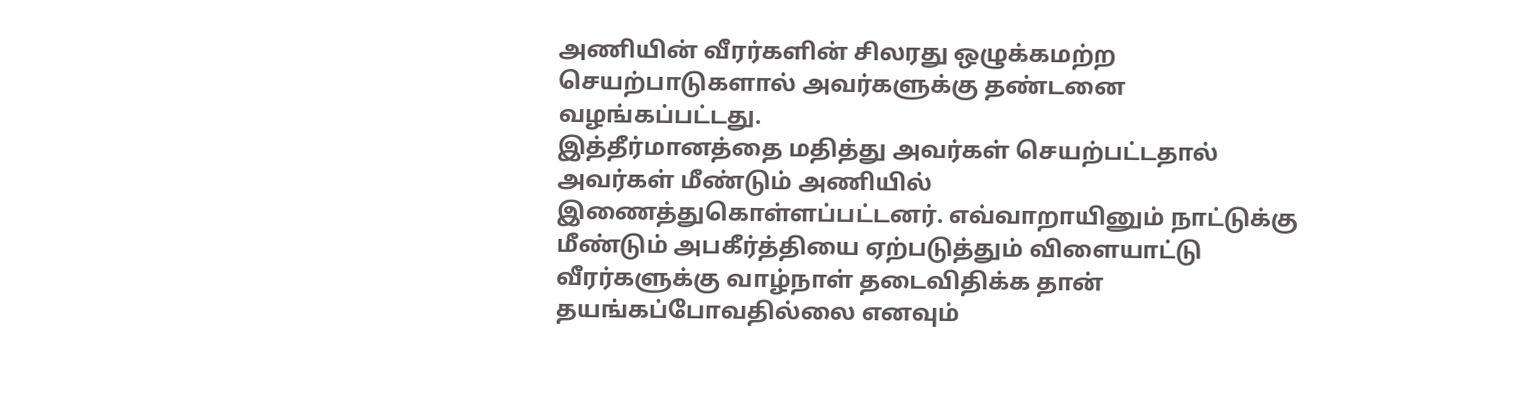அணியின் வீரர்களின் சிலரது ஒழுக்கமற்ற செயற்பாடுகளால் அவர்களுக்கு தண்டனை வழங்கப்பட்டது.
இத்தீர்மானத்தை மதித்து அவர்கள் செயற்பட்டதால் அவர்கள் மீண்டும் அணியில் இணைத்துகொள்ளப்பட்டனர். எவ்வாறாயினும் நாட்டுக்கு மீண்டும் அபகீர்த்தியை ஏற்படுத்தும் விளையாட்டு வீரர்களுக்கு வாழ்நாள் தடைவிதிக்க தான் தயங்கப்போவதில்லை எனவும்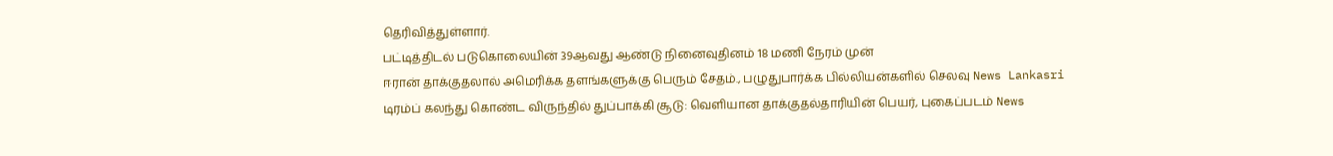தெரிவித்துள்ளார்.
பட்டித்திடல் படுகொலையின் 39ஆவது ஆண்டு நினைவுதினம் 18 மணி நேரம் முன்
ஈரான் தாக்குதலால் அமெரிக்க தளங்களுக்கு பெரும் சேதம்., பழுதுபார்க்க பில்லியன்களில் செலவு News Lankasri
டிரம்ப் கலந்து கொண்ட விருந்தில் துப்பாக்கி சூடு: வெளியான தாக்குதல்தாரியின் பெயர், புகைப்படம் News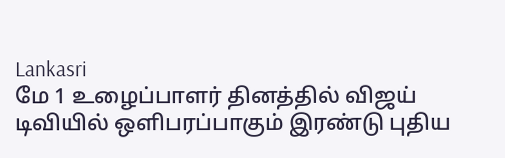Lankasri
மே 1 உழைப்பாளர் தினத்தில் விஜய் டிவியில் ஒளிபரப்பாகும் இரண்டு புதிய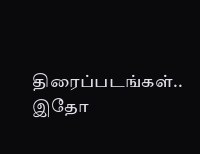திரைப்படங்கள்.. இதோ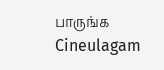பாருங்க Cineulagam